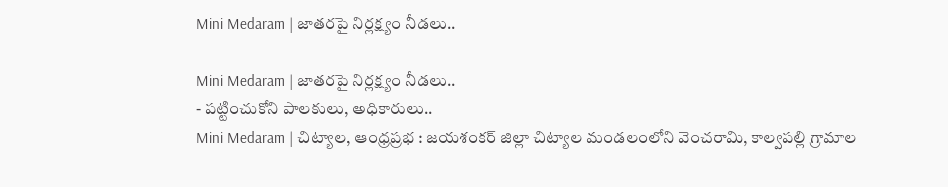Mini Medaram | జాతరపై నిర్లక్ష్యం నీడలు..

Mini Medaram | జాతరపై నిర్లక్ష్యం నీడలు..
- పట్టించుకోని పాలకులు, అధికారులు..
Mini Medaram | చిట్యాల, ఆంధ్రప్రభ : జయశంకర్ జిల్లా చిట్యాల మండలంలోని వెంచరామి, కాల్వపల్లి గ్రామాల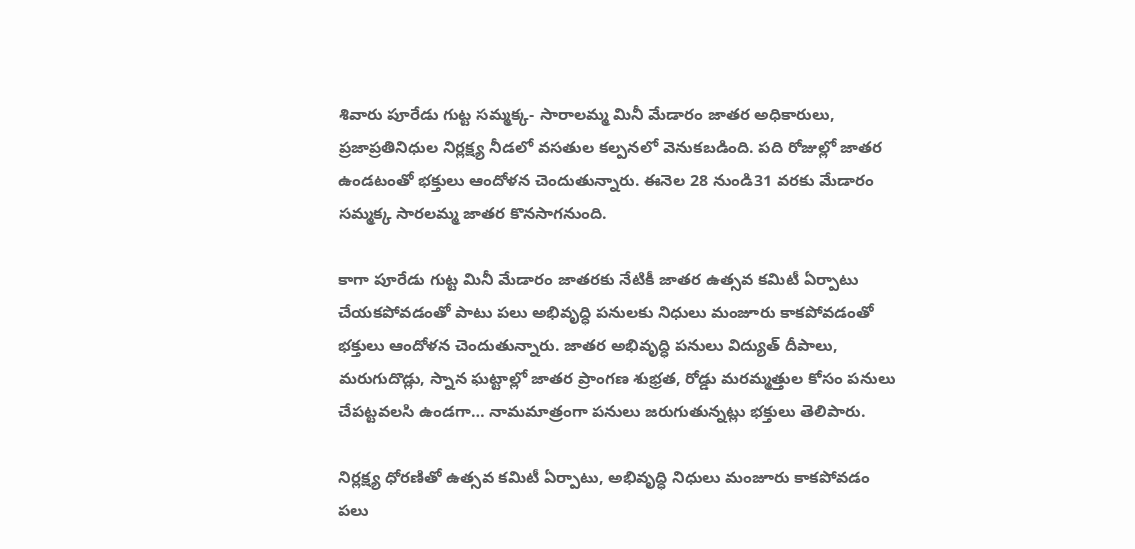శివారు పూరేడు గుట్ట సమ్మక్క- సారాలమ్మ మినీ మేడారం జాతర అధికారులు, ప్రజాప్రతినిధుల నిర్లక్ష్య నీడలో వసతుల కల్పనలో వెనుకబడింది. పది రోజుల్లో జాతర ఉండటంతో భక్తులు ఆందోళన చెందుతున్నారు. ఈనెల 28 నుండి31 వరకు మేడారం సమ్మక్క సారలమ్మ జాతర కొనసాగనుంది.

కాగా పూరేడు గుట్ట మినీ మేడారం జాతరకు నేటికీ జాతర ఉత్సవ కమిటీ ఏర్పాటు చేయకపోవడంతో పాటు పలు అభివృద్ధి పనులకు నిధులు మంజూరు కాకపోవడంతో భక్తులు ఆందోళన చెందుతున్నారు. జాతర అభివృద్ధి పనులు విద్యుత్ దీపాలు, మరుగుదొడ్లు, స్నాన ఘట్టాల్లో జాతర ప్రాంగణ శుభ్రత, రోడ్డు మరమ్మత్తుల కోసం పనులు చేపట్టవలసి ఉండగా… నామమాత్రంగా పనులు జరుగుతున్నట్లు భక్తులు తెలిపారు.

నిర్లక్ష్య ధోరణితో ఉత్సవ కమిటీ ఏర్పాటు, అభివృద్ధి నిధులు మంజూరు కాకపోవడం పలు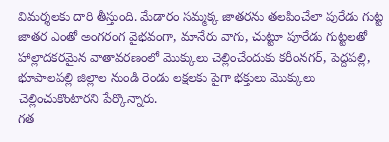విమర్శలకు దారి తీస్తుంది. మేడారం సమ్మక్క జాతరను తలపించేలా పురేడు గుట్ట జాతర ఎంతో అంగరంగ వైభవంగా, మానేరు వాగు, చుట్టూ పూరేడు గుట్టలతో హాల్లాదకరమైన వాతావరణంలో మొక్కులు చెల్లించేందుకు కరీంనగర్, పెద్దపల్లి, భూపాలపల్లి జిల్లాల నుండి రెండు లక్షలకు పైగా భక్తులు మొక్కులు చెల్లించుకొంటారని పేర్కొన్నారు.
గత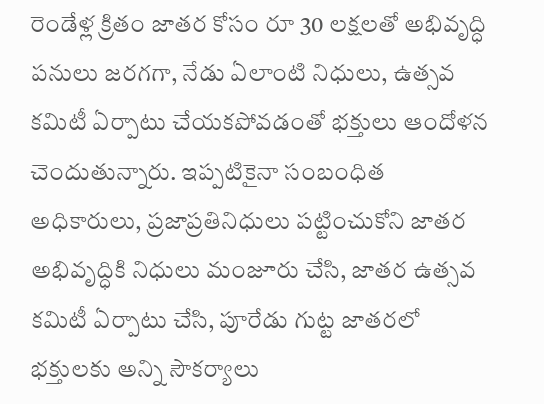రెండేళ్ల క్రితం జాతర కోసం రూ 30 లక్షలతో అభివృద్ధి పనులు జరగగా, నేడు ఏలాంటి నిధులు, ఉత్సవ కమిటీ ఏర్పాటు చేయకపోవడంతో భక్తులు ఆందోళన చెందుతున్నారు. ఇప్పటికైనా సంబంధిత అధికారులు, ప్రజాప్రతినిధులు పట్టించుకోని జాతర అభివృద్ధికి నిధులు మంజూరు చేసి, జాతర ఉత్సవ కమిటీ ఏర్పాటు చేసి, పూరేడు గుట్ట జాతరలో భక్తులకు అన్ని సౌకర్యాలు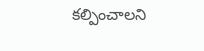కల్పించాలని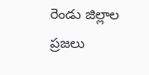రెండు జిల్లాల ప్రజలు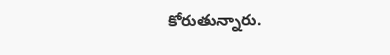కోరుతున్నారు.